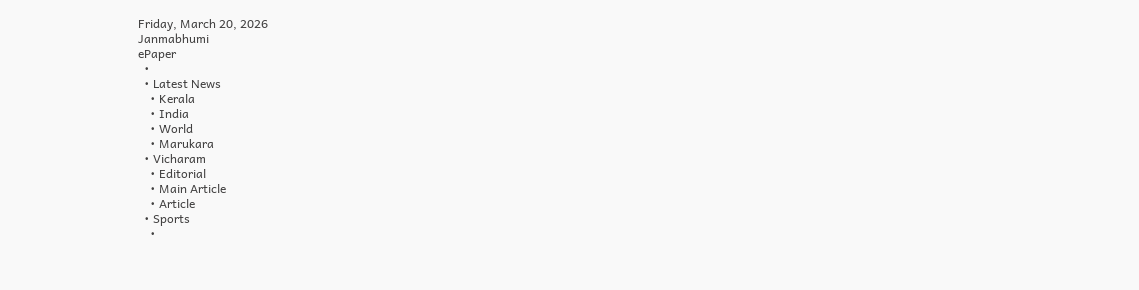Friday, March 20, 2026
Janmabhumi
ePaper
  •
  • Latest News
    • Kerala
    • India
    • World
    • Marukara
  • Vicharam
    • Editorial
    • Main Article
    • Article
  • Sports
    •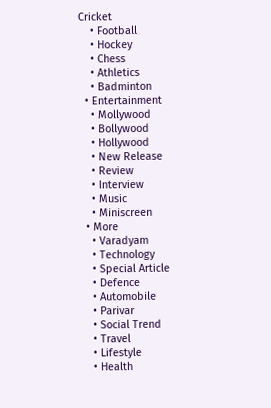Cricket
    • Football
    • Hockey
    • Chess
    • Athletics
    • Badminton
  • Entertainment
    • Mollywood
    • Bollywood
    • Hollywood
    • New Release
    • Review
    • Interview
    • Music
    • Miniscreen
  • More
    • Varadyam
    • Technology
    • Special Article
    • Defence
    • Automobile
    • Parivar
    • Social Trend
    • Travel
    • Lifestyle
    • Health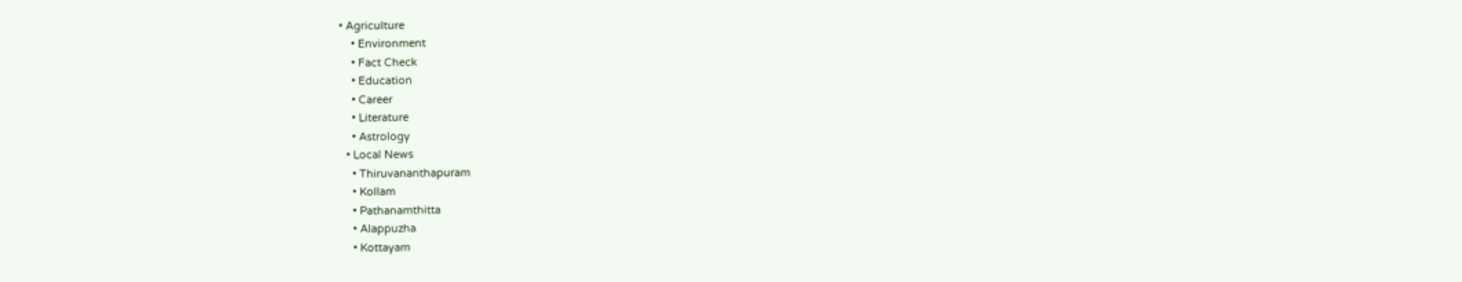• Agriculture
    • Environment
    • Fact Check
    • Education
    • Career
    • Literature
    • Astrology
  • Local News
    • Thiruvananthapuram
    • Kollam
    • Pathanamthitta
    • Alappuzha
    • Kottayam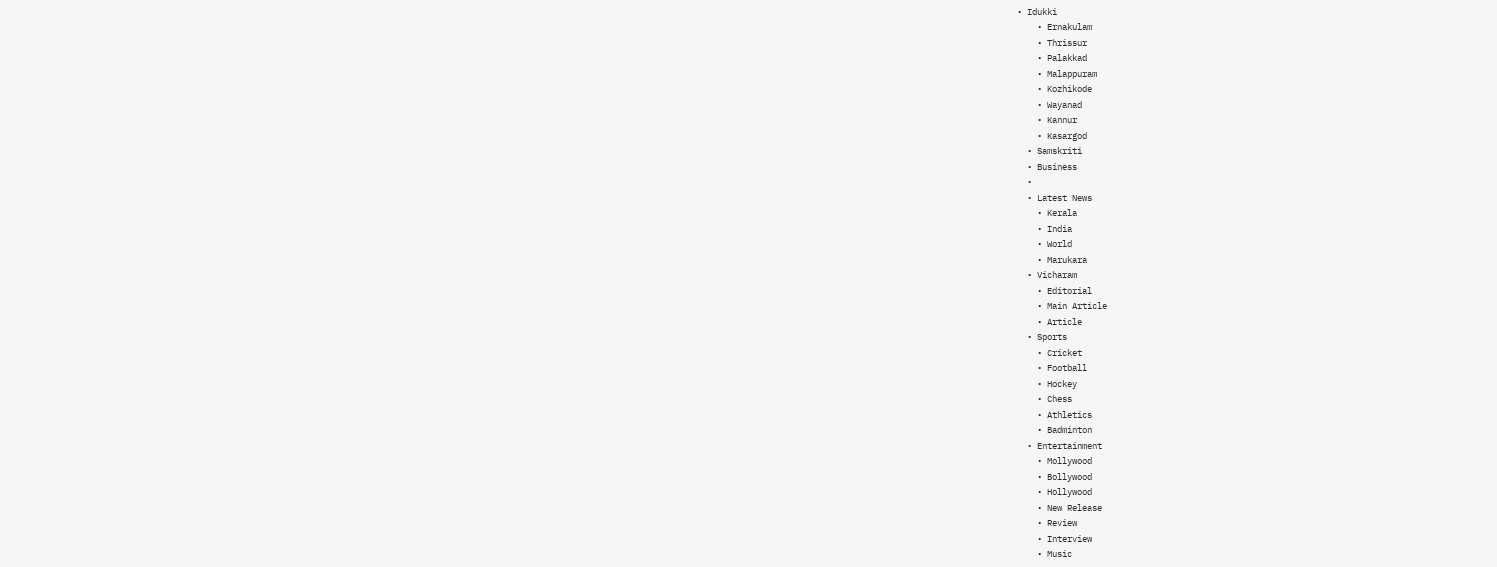• Idukki
    • Ernakulam
    • Thrissur
    • Palakkad
    • Malappuram
    • Kozhikode
    • Wayanad
    • Kannur
    • Kasargod
  • Samskriti
  • Business
  •
  • Latest News
    • Kerala
    • India
    • World
    • Marukara
  • Vicharam
    • Editorial
    • Main Article
    • Article
  • Sports
    • Cricket
    • Football
    • Hockey
    • Chess
    • Athletics
    • Badminton
  • Entertainment
    • Mollywood
    • Bollywood
    • Hollywood
    • New Release
    • Review
    • Interview
    • Music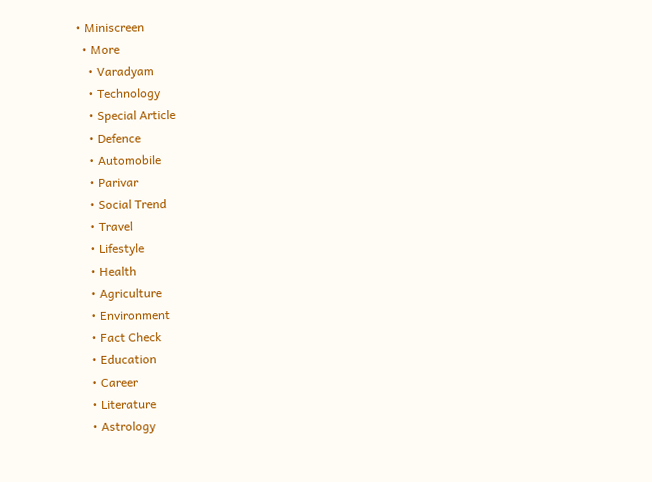• Miniscreen
  • More
    • Varadyam
    • Technology
    • Special Article
    • Defence
    • Automobile
    • Parivar
    • Social Trend
    • Travel
    • Lifestyle
    • Health
    • Agriculture
    • Environment
    • Fact Check
    • Education
    • Career
    • Literature
    • Astrology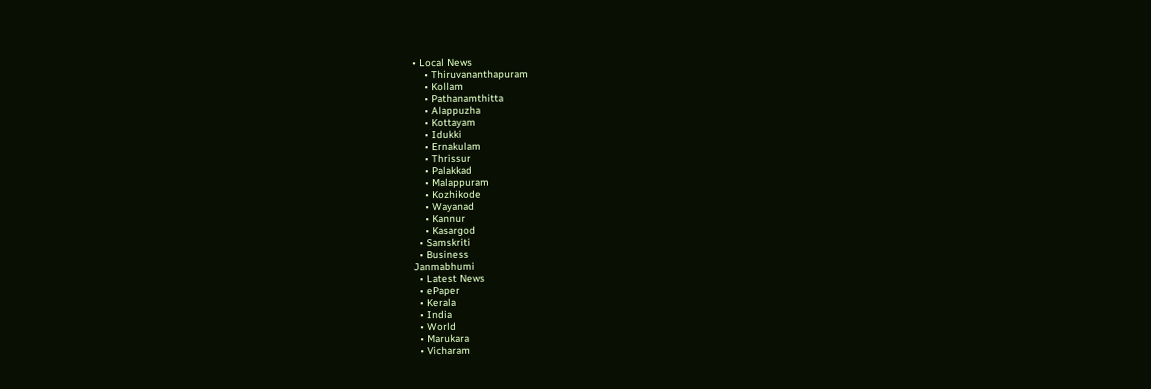• Local News
    • Thiruvananthapuram
    • Kollam
    • Pathanamthitta
    • Alappuzha
    • Kottayam
    • Idukki
    • Ernakulam
    • Thrissur
    • Palakkad
    • Malappuram
    • Kozhikode
    • Wayanad
    • Kannur
    • Kasargod
  • Samskriti
  • Business
Janmabhumi
  • Latest News
  • ePaper
  • Kerala
  • India
  • World
  • Marukara
  • Vicharam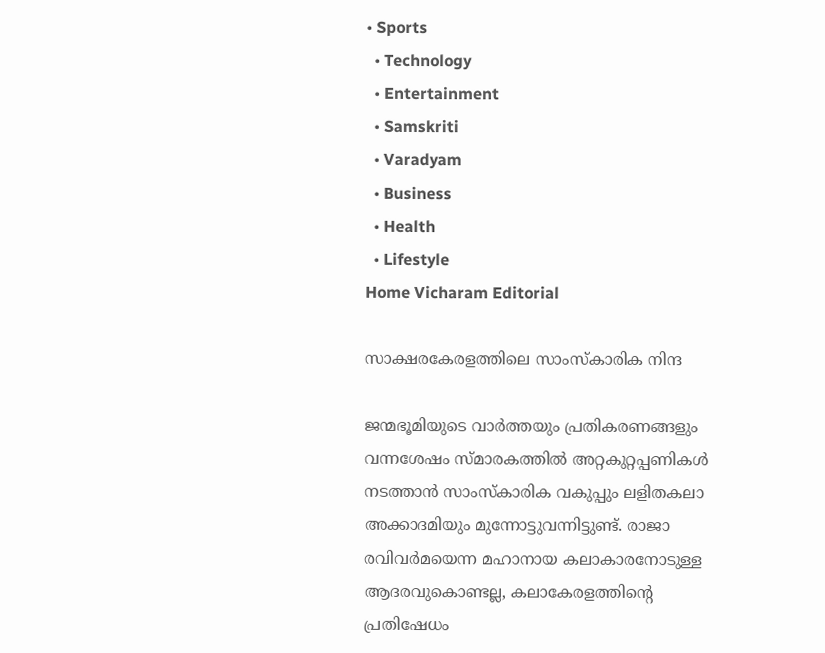• Sports
  • Technology
  • Entertainment
  • Samskriti
  • Varadyam
  • Business
  • Health
  • Lifestyle
Home Vicharam Editorial

സാക്ഷരകേരളത്തിലെ സാംസ്‌കാരിക നിന്ദ

ജന്മഭൂമിയുടെ വാര്‍ത്തയും പ്രതികരണങ്ങളും വന്നശേഷം സ്മാരകത്തില്‍ അറ്റകുറ്റപ്പണികള്‍ നടത്താന്‍ സാംസ്‌കാരിക വകുപ്പും ലളിതകലാ അക്കാദമിയും മുന്നോട്ടുവന്നിട്ടുണ്ട്. രാജാ രവിവര്‍മയെന്ന മഹാനായ കലാകാരനോടുള്ള ആദരവുകൊണ്ടല്ല, കലാകേരളത്തിന്റെ പ്രതിഷേധം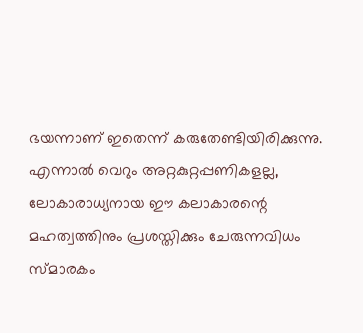ഭയന്നാണ് ഇതെന്ന് കരുതേണ്ടിയിരിക്കുന്നു. എന്നാല്‍ വെറും അറ്റകുറ്റപ്പണികളല്ല, ലോകാരാധ്യനായ ഈ കലാകാരന്റെ മഹത്വത്തിനും പ്രശസ്തിക്കും ചേരുന്നവിധം സ്മാരകം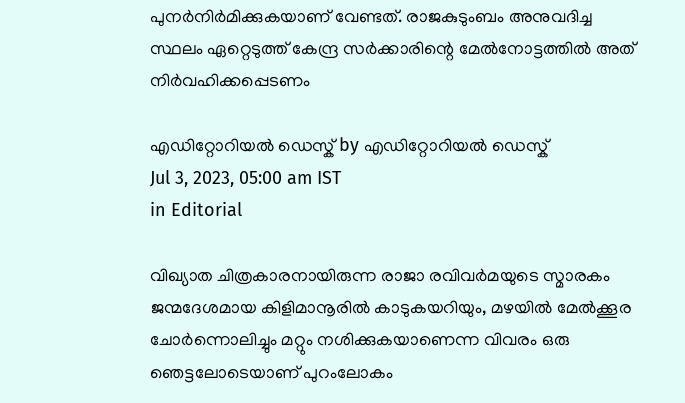പുനര്‍നിര്‍മിക്കുകയാണ് വേണ്ടത്. രാജകുടുംബം അനുവദിച്ച സ്ഥലം ഏറ്റെടുത്ത് കേന്ദ്ര സര്‍ക്കാരിന്റെ മേല്‍നോട്ടത്തില്‍ അത് നിര്‍വഹിക്കപ്പെടണം

എഡിറ്റോറിയൽ ഡെസ്ക് by എഡിറ്റോറിയൽ ഡെസ്ക്
Jul 3, 2023, 05:00 am IST
in Editorial

വിഖ്യാത ചിത്രകാരനായിരുന്ന രാജാ രവിവര്‍മയുടെ സ്മാരകം ജന്മദേശമായ കിളിമാനൂരില്‍ കാടുകയറിയും, മഴയില്‍ മേല്‍ക്കൂര ചോര്‍ന്നൊലിച്ചും മറ്റും നശിക്കുകയാണെന്ന വിവരം ഒരു ഞെട്ടലോടെയാണ് പുറംലോകം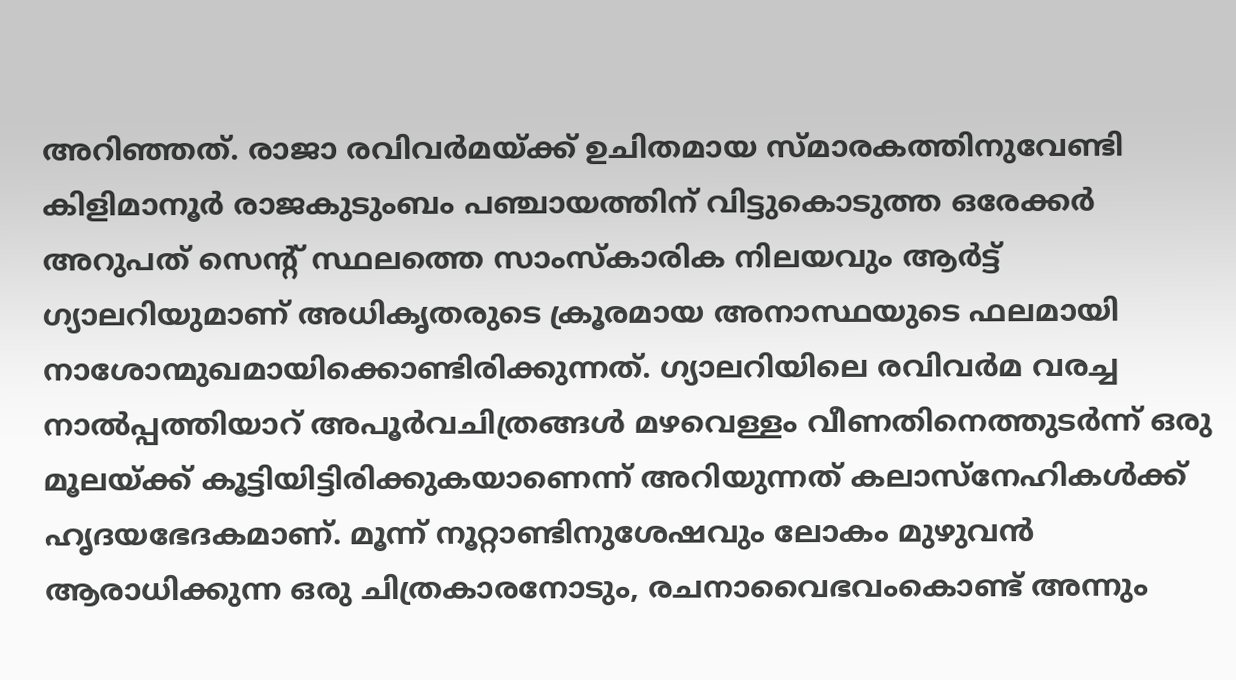അറിഞ്ഞത്. രാജാ രവിവര്‍മയ്‌ക്ക് ഉചിതമായ സ്മാരകത്തിനുവേണ്ടി കിളിമാനൂര്‍ രാജകുടുംബം പഞ്ചായത്തിന് വിട്ടുകൊടുത്ത ഒരേക്കര്‍ അറുപത് സെന്റ് സ്ഥലത്തെ സാംസ്‌കാരിക നിലയവും ആര്‍ട്ട് ഗ്യാലറിയുമാണ് അധികൃതരുടെ ക്രൂരമായ അനാസ്ഥയുടെ ഫലമായി നാശോന്മുഖമായിക്കൊണ്ടിരിക്കുന്നത്. ഗ്യാലറിയിലെ രവിവര്‍മ വരച്ച നാല്‍പ്പത്തിയാറ് അപൂര്‍വചിത്രങ്ങള്‍ മഴവെള്ളം വീണതിനെത്തുടര്‍ന്ന് ഒരു മൂലയ്‌ക്ക് കൂട്ടിയിട്ടിരിക്കുകയാണെന്ന് അറിയുന്നത് കലാസ്‌നേഹികള്‍ക്ക് ഹൃദയഭേദകമാണ്. മൂന്ന് നൂറ്റാണ്ടിനുശേഷവും ലോകം മുഴുവന്‍ ആരാധിക്കുന്ന ഒരു ചിത്രകാരനോടും, രചനാവൈഭവംകൊണ്ട് അന്നും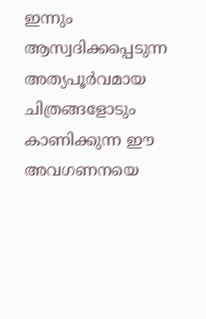ഇന്നും ആസ്വദിക്കപ്പെടുന്ന അത്യപൂര്‍വമായ ചിത്രങ്ങളോടും കാണിക്കുന്ന ഈ അവഗണനയെ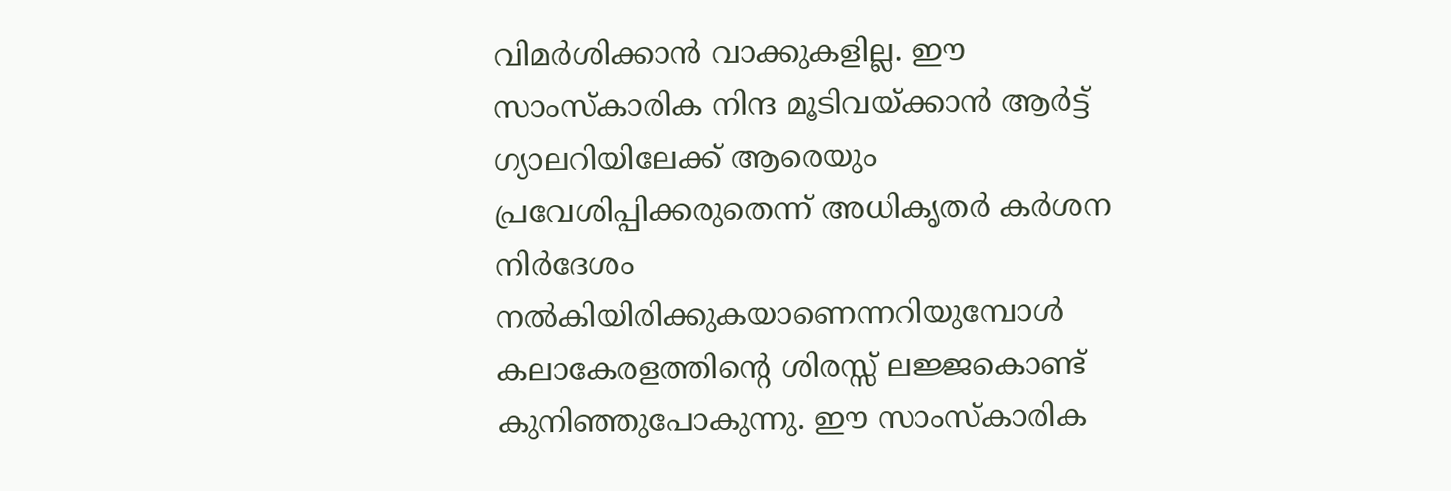വിമര്‍ശിക്കാന്‍ വാക്കുകളില്ല. ഈ സാംസ്‌കാരിക നിന്ദ മൂടിവയ്‌ക്കാന്‍ ആര്‍ട്ട് ഗ്യാലറിയിലേക്ക് ആരെയും പ്രവേശിപ്പിക്കരുതെന്ന് അധികൃതര്‍ കര്‍ശന നിര്‍ദേശം നല്‍കിയിരിക്കുകയാണെന്നറിയുമ്പോള്‍ കലാകേരളത്തിന്റെ ശിരസ്സ് ലജ്ജകൊണ്ട് കുനിഞ്ഞുപോകുന്നു. ഈ സാംസ്‌കാരിക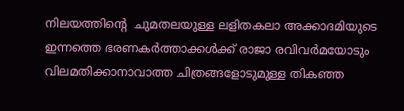നിലയത്തിന്റെ  ചുമതലയുള്ള ലളിതകലാ അക്കാദമിയുടെ ഇന്നത്തെ ഭരണകര്‍ത്താക്കള്‍ക്ക് രാജാ രവിവര്‍മയോടും വിലമതിക്കാനാവാത്ത ചിത്രങ്ങളോടുമുള്ള തികഞ്ഞ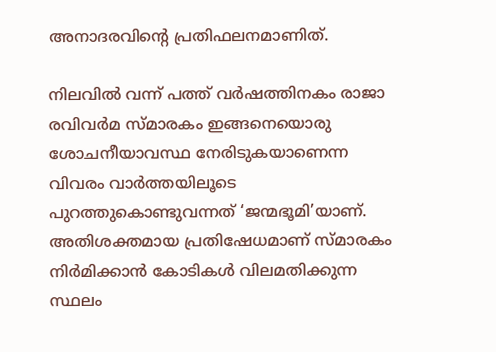അനാദരവിന്റെ പ്രതിഫലനമാണിത്.

നിലവില്‍ വന്ന് പത്ത് വര്‍ഷത്തിനകം രാജാ രവിവര്‍മ സ്മാരകം ഇങ്ങനെയൊരു ശോചനീയാവസ്ഥ നേരിടുകയാണെന്ന വിവരം വാര്‍ത്തയിലൂടെ പുറത്തുകൊണ്ടുവന്നത് ‘ജന്മഭൂമി’യാണ്. അതിശക്തമായ പ്രതിഷേധമാണ് സ്മാരകം നിര്‍മിക്കാന്‍ കോടികള്‍ വിലമതിക്കുന്ന സ്ഥലം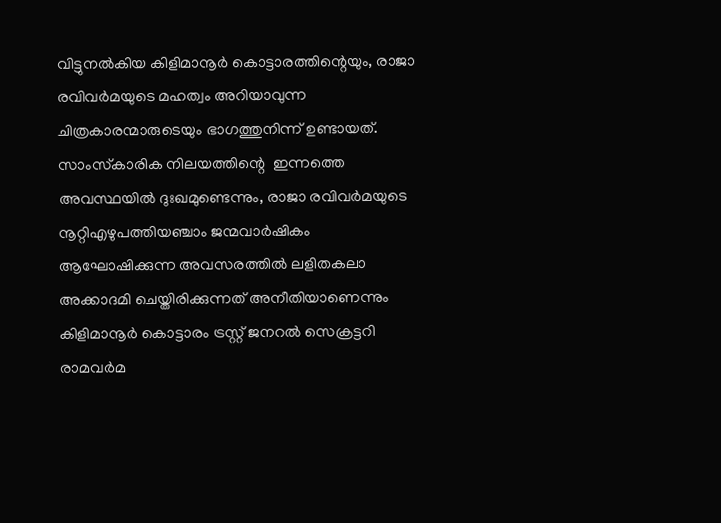വിട്ടുനല്‍കിയ കിളിമാനൂര്‍ കൊട്ടാരത്തിന്റെയും, രാജാ രവിവര്‍മയുടെ മഹത്വം അറിയാവുന്ന ചിത്രകാരന്മാരുടെയും ഭാഗത്തുനിന്ന് ഉണ്ടായത്. സാംസ്‌കാരിക നിലയത്തിന്റെ  ഇന്നത്തെ അവസ്ഥയില്‍ ദുഃഖമുണ്ടെന്നും, രാജാ രവിവര്‍മയുടെ നൂറ്റിഎഴുപത്തിയഞ്ചാം ജന്മവാര്‍ഷികം ആഘോഷിക്കുന്ന അവസരത്തില്‍ ലളിതകലാ അക്കാദമി ചെയ്തിരിക്കുന്നത് അനീതിയാണെന്നും കിളിമാനൂര്‍ കൊട്ടാരം ട്രസ്റ്റ് ജനറല്‍ സെക്രട്ടറി രാമവര്‍മ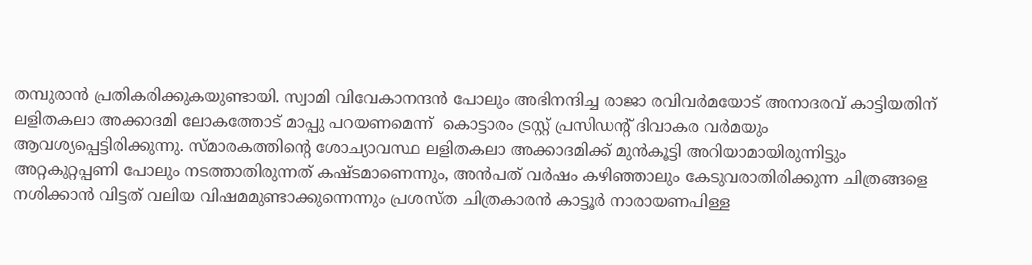തമ്പുരാന്‍ പ്രതികരിക്കുകയുണ്ടായി. സ്വാമി വിവേകാനന്ദന്‍ പോലും അഭിനന്ദിച്ച രാജാ രവിവര്‍മയോട് അനാദരവ് കാട്ടിയതിന് ലളിതകലാ അക്കാദമി ലോകത്തോട് മാപ്പു പറയണമെന്ന്  കൊട്ടാരം ട്രസ്റ്റ് പ്രസിഡന്റ് ദിവാകര വര്‍മയും ആവശ്യപ്പെട്ടിരിക്കുന്നു. സ്മാരകത്തിന്റെ ശോച്യാവസ്ഥ ലളിതകലാ അക്കാദമിക്ക് മുന്‍കൂട്ടി അറിയാമായിരുന്നിട്ടും അറ്റകുറ്റപ്പണി പോലും നടത്താതിരുന്നത് കഷ്ടമാണെന്നും, അന്‍പത് വര്‍ഷം കഴിഞ്ഞാലും കേടുവരാതിരിക്കുന്ന ചിത്രങ്ങളെ നശിക്കാന്‍ വിട്ടത് വലിയ വിഷമമുണ്ടാക്കുന്നെന്നും പ്രശസ്ത ചിത്രകാരന്‍ കാട്ടൂര്‍ നാരായണപിള്ള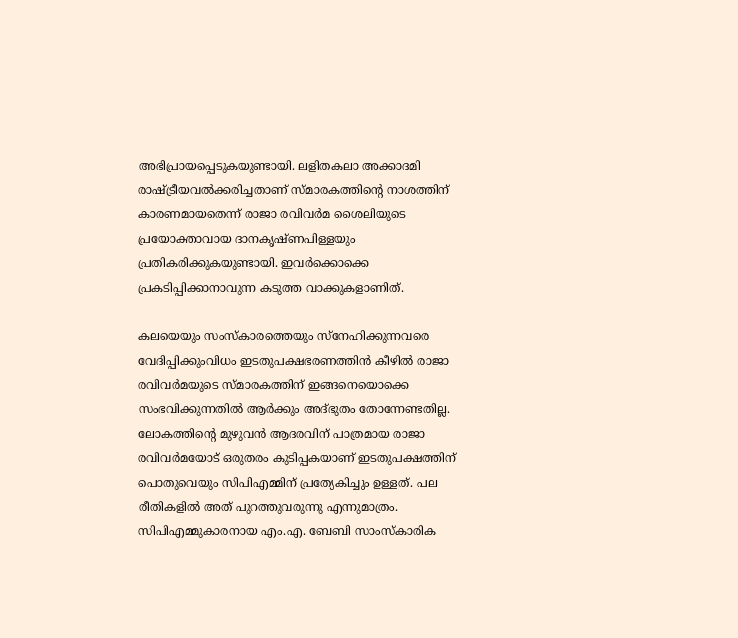അഭിപ്രായപ്പെടുകയുണ്ടായി. ലളിതകലാ അക്കാദമി രാഷ്‌ട്രീയവല്‍ക്കരിച്ചതാണ് സ്മാരകത്തിന്റെ നാശത്തിന് കാരണമായതെന്ന് രാജാ രവിവര്‍മ ശൈലിയുടെ പ്രയോക്താവായ ദാനകൃഷ്ണപിള്ളയും പ്രതികരിക്കുകയുണ്ടായി. ഇവര്‍ക്കൊക്കെ പ്രകടിപ്പിക്കാനാവുന്ന കടുത്ത വാക്കുകളാണിത്.

കലയെയും സംസ്‌കാരത്തെയും സ്‌നേഹിക്കുന്നവരെ വേദിപ്പിക്കുംവിധം ഇടതുപക്ഷഭരണത്തിന്‍ കീഴില്‍ രാജാ രവിവര്‍മയുടെ സ്മാരകത്തിന് ഇങ്ങനെയൊക്കെ സംഭവിക്കുന്നതില്‍ ആര്‍ക്കും അദ്ഭുതം തോന്നേണ്ടതില്ല. ലോകത്തിന്റെ മുഴുവന്‍ ആദരവിന് പാത്രമായ രാജാ രവിവര്‍മയോട് ഒരുതരം കുടിപ്പകയാണ് ഇടതുപക്ഷത്തിന് പൊതുവെയും സിപിഎമ്മിന് പ്രത്യേകിച്ചും ഉള്ളത്. പല രീതികളില്‍ അത് പുറത്തുവരുന്നു എന്നുമാത്രം. സിപിഎമ്മുകാരനായ എം.എ. ബേബി സാംസ്‌കാരിക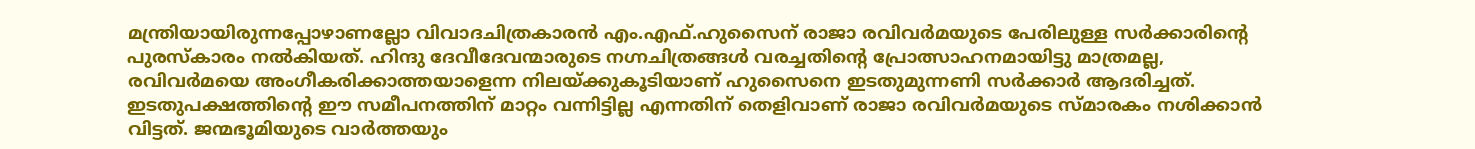മന്ത്രിയായിരുന്നപ്പോഴാണല്ലോ വിവാദചിത്രകാരന്‍ എം.എഫ്.ഹുസൈന് രാജാ രവിവര്‍മയുടെ പേരിലുള്ള സര്‍ക്കാരിന്റെ പുരസ്‌കാരം നല്‍കിയത്. ഹിന്ദു ദേവീദേവന്മാരുടെ നഗ്നചിത്രങ്ങള്‍ വരച്ചതിന്റെ പ്രോത്സാഹനമായിട്ടു മാത്രമല്ല, രവിവര്‍മയെ അംഗീകരിക്കാത്തയാളെന്ന നിലയ്‌ക്കുകൂടിയാണ് ഹുസൈനെ ഇടതുമുന്നണി സര്‍ക്കാര്‍ ആദരിച്ചത്. ഇടതുപക്ഷത്തിന്റെ ഈ സമീപനത്തിന് മാറ്റം വന്നിട്ടില്ല എന്നതിന് തെളിവാണ് രാജാ രവിവര്‍മയുടെ സ്മാരകം നശിക്കാന്‍ വിട്ടത്. ജന്മഭൂമിയുടെ വാര്‍ത്തയും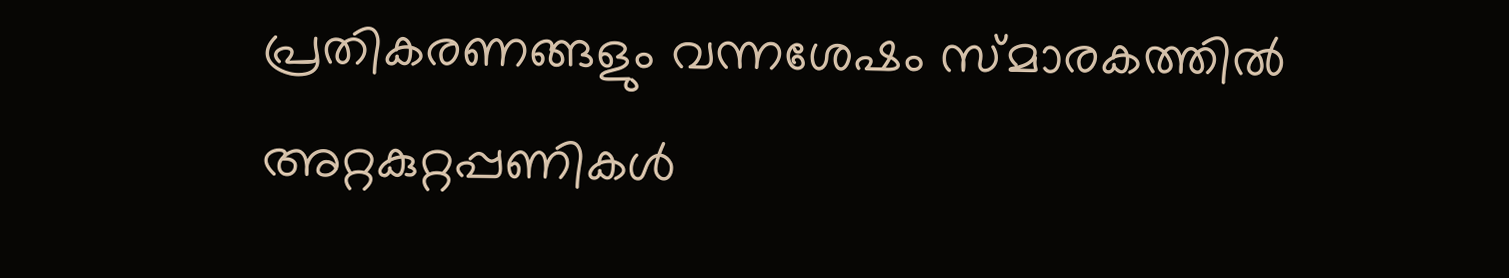പ്രതികരണങ്ങളും വന്നശേഷം സ്മാരകത്തില്‍ അറ്റകുറ്റപ്പണികള്‍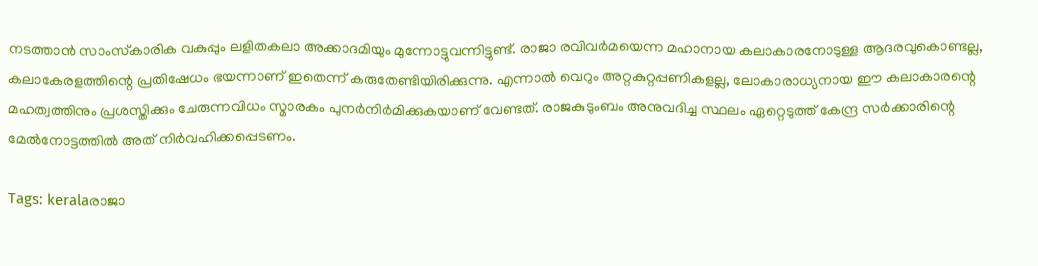നടത്താന്‍ സാംസ്‌കാരിക വകുപ്പും ലളിതകലാ അക്കാദമിയും മുന്നോട്ടുവന്നിട്ടുണ്ട്. രാജാ രവിവര്‍മയെന്ന മഹാനായ കലാകാരനോടുള്ള ആദരവുകൊണ്ടല്ല, കലാകേരളത്തിന്റെ പ്രതിഷേധം ഭയന്നാണ് ഇതെന്ന് കരുതേണ്ടിയിരിക്കുന്നു. എന്നാല്‍ വെറും അറ്റകുറ്റപ്പണികളല്ല, ലോകാരാധ്യനായ ഈ കലാകാരന്റെ മഹത്വത്തിനും പ്രശസ്തിക്കും ചേരുന്നവിധം സ്മാരകം പുനര്‍നിര്‍മിക്കുകയാണ് വേണ്ടത്. രാജകുടുംബം അനുവദിച്ച സ്ഥലം ഏറ്റെടുത്ത് കേന്ദ്ര സര്‍ക്കാരിന്റെ മേല്‍നോട്ടത്തില്‍ അത് നിര്‍വഹിക്കപ്പെടണം.

Tags: keralaരാജാ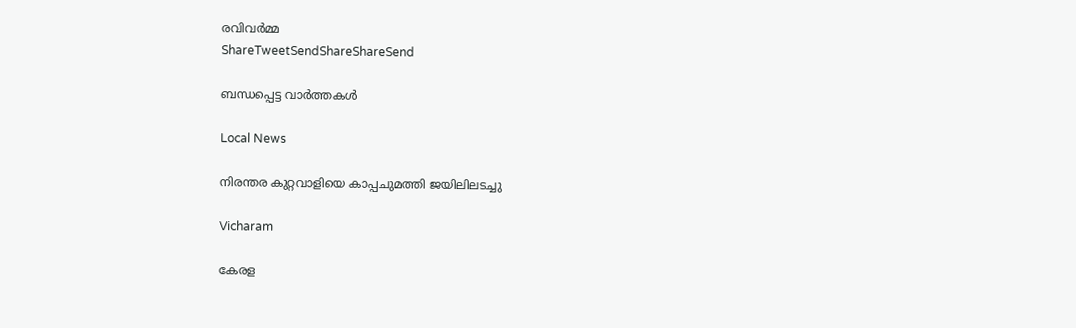രവിവര്‍മ്മ
ShareTweetSendShareShareSend

ബന്ധപ്പെട്ട വാര്‍ത്തകള്‍

Local News

നിരന്തര കുറ്റവാളിയെ കാപ്പചുമത്തി ജയിലിലടച്ചു

Vicharam

കേരള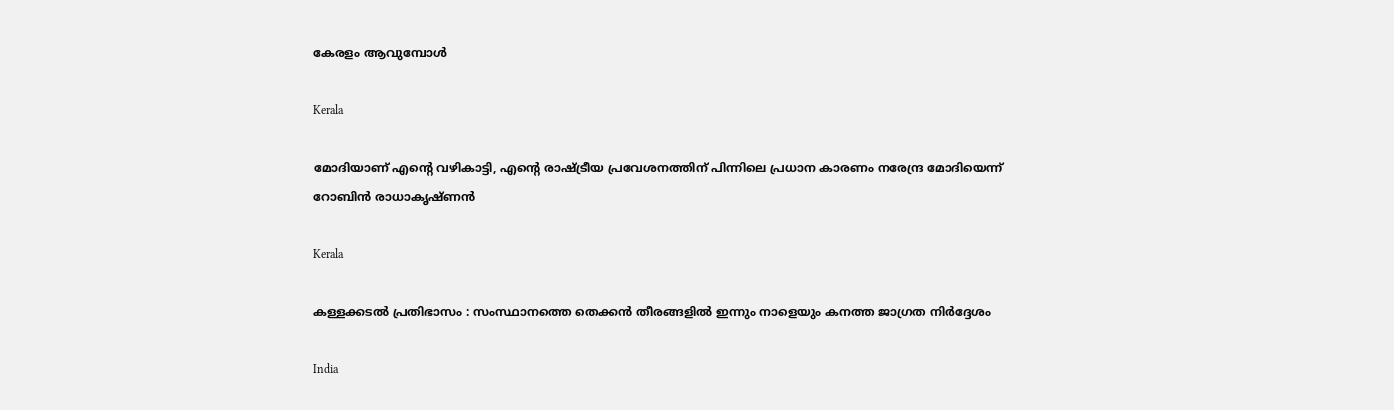കേരളം ആവുമ്പോൾ

Kerala

മോദിയാണ് എന്റെ വഴികാട്ടി, എന്റെ രാഷ്‌ട്രീയ പ്രവേശനത്തിന് പിന്നിലെ പ്രധാന കാരണം നരേന്ദ്ര മോദിയെന്ന് റോബിൻ രാധാകൃഷ്ണന്‍

Kerala

കള്ളക്കടൽ പ്രതിഭാസം : സംസ്ഥാനത്തെ തെക്കൻ തീരങ്ങളിൽ ഇന്നും നാളെയും കനത്ത ജാഗ്രത നിർദ്ദേശം

India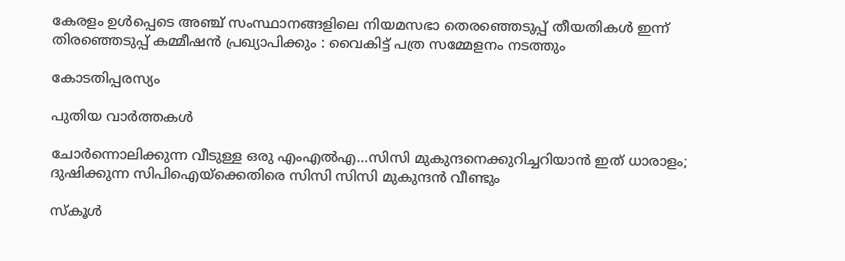കേരളം ഉൾപ്പെടെ അഞ്ച് സംസ്ഥാനങ്ങളിലെ നിയമസഭാ തെരഞ്ഞെടുപ്പ് തീയതികൾ ഇന്ന് തിരഞ്ഞെടുപ്പ് കമ്മീഷൻ പ്രഖ്യാപിക്കും : വൈകിട്ട് പത്ര സമ്മേളനം നടത്തും

കോടതിപ്പരസ്യം

പുതിയ വാര്‍ത്തകള്‍

ചോര്‍ന്നൊലിക്കുന്ന വീടുള്ള ഒരു എംഎല്‍എ…സിസി മുകുന്ദനെക്കുറിച്ചറിയാന്‍ ഇത് ധാരാളം; ദുഷിക്കുന്ന സിപിഐയ്‌ക്കെതിരെ സിസി സിസി മുകുന്ദന്‍ വീണ്ടും

സ്കൂൾ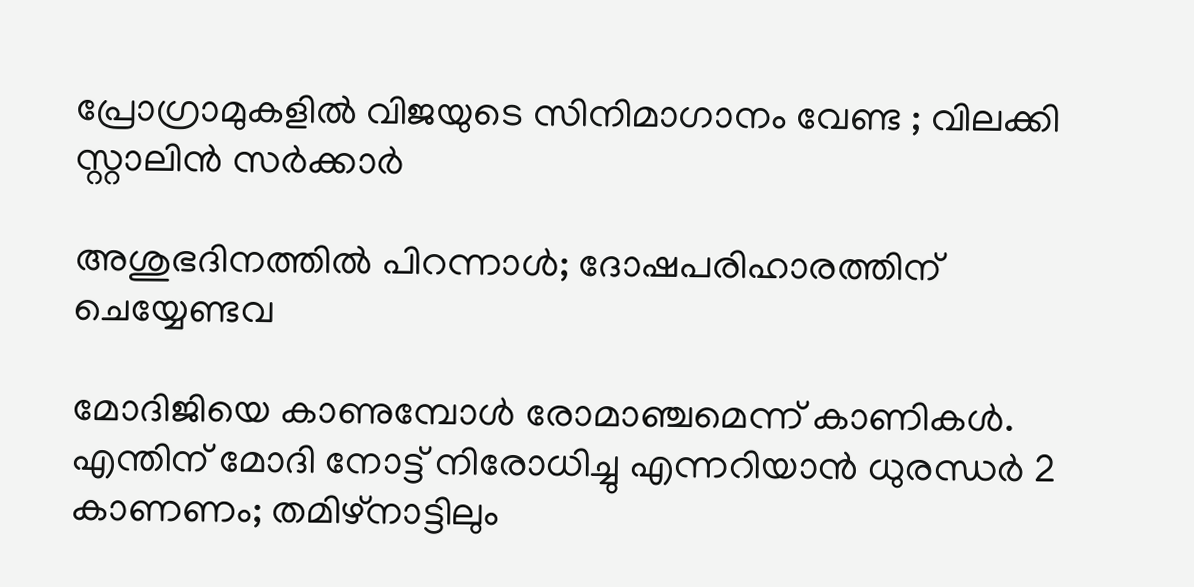പ്രോഗ്രാമുകളിൽ വിജയുടെ സിനിമാഗാനം വേണ്ട ; വിലക്കി സ്റ്റാലിൻ സർക്കാർ

അശുഭദിനത്തിൽ പിറന്നാൾ; ദോഷപരിഹാരത്തിന് ചെയ്യേണ്ടവ

മോദിജിയെ കാണുമ്പോള്‍ രോമാഞ്ചമെന്ന് കാണികള്‍. എന്തിന് മോദി നോട്ട് നിരോധിച്ചു എന്നറിയാന്‍ ധുരന്ധര്‍ 2 കാണണം; തമിഴ്നാട്ടിലും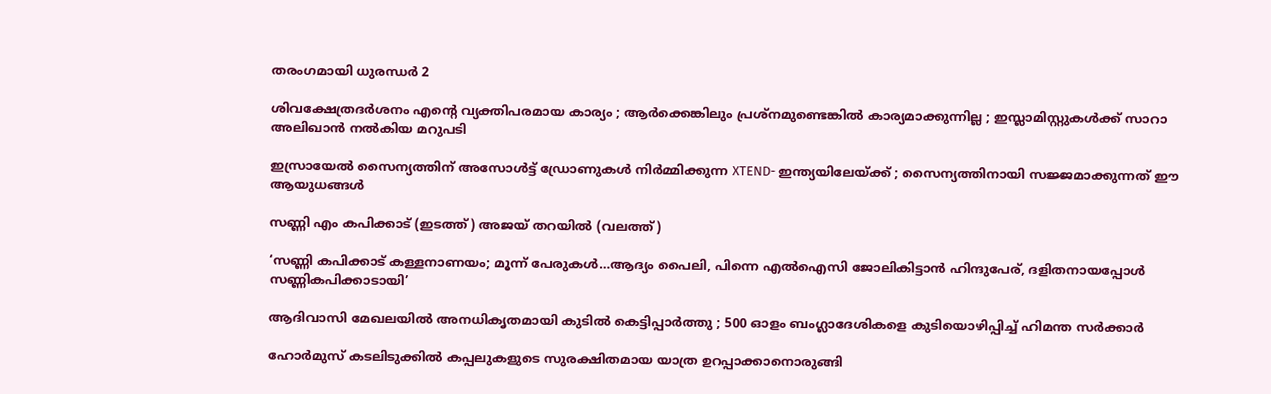തരംഗമായി ധുരന്ധര്‍ 2

ശിവക്ഷേത്രദർശനം എന്റെ വ്യക്തിപരമായ കാര്യം ; ആർക്കെങ്കിലും പ്രശ്‌നമുണ്ടെങ്കിൽ കാര്യമാക്കുന്നില്ല ; ഇസ്ലാമിസ്റ്റുകൾക്ക് സാറാ അലിഖാൻ നൽകിയ മറുപടി

ഇസ്രായേൽ സൈന്യത്തിന് അസോൾട്ട് ഡ്രോണുകൾ നിർമ്മിക്കുന്ന XTEND- ഇന്ത്യയിലേയ്‌ക്ക് ; സൈന്യത്തിനായി സജ്ജമാക്കുന്നത് ഈ ആയുധങ്ങൾ

സണ്ണി എം കപിക്കാട് (ഇടത്ത്) അജയ് തറയില്‍ (വലത്ത്)

‘സണ്ണി കപിക്കാട് കള്ളനാണയം; മൂന്ന് പേരുകള്‍…ആദ്യം പൈലി, പിന്നെ എല്‍ഐസി ജോലികിട്ടാന്‍ ഹിന്ദുപേര്, ദളിതനായപ്പോള്‍ സണ്ണികപിക്കാടായി’

ആദിവാസി മേഖലയിൽ അനധികൃതമായി കുടിൽ കെട്ടിപ്പാർത്തു ; 500 ഓളം ബംഗ്ലാദേശികളെ കുടിയൊഴിപ്പിച്ച് ഹിമന്ത സർക്കാർ

ഹോർമുസ് കടലിടുക്കിൽ കപ്പലുകളുടെ സുരക്ഷിതമായ യാത്ര ഉറപ്പാക്കാനൊരുങ്ങി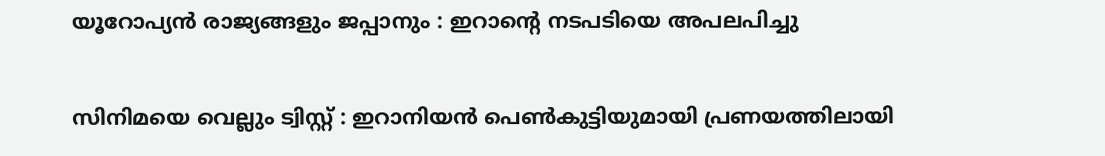യൂറോപ്യൻ രാജ്യങ്ങളും ജപ്പാനും : ഇറാന്റെ നടപടിയെ അപലപിച്ചു

സിനിമയെ വെല്ലും ട്വിസ്റ്റ് : ഇറാനിയൻ പെൺകുട്ടിയുമായി പ്രണയത്തിലായി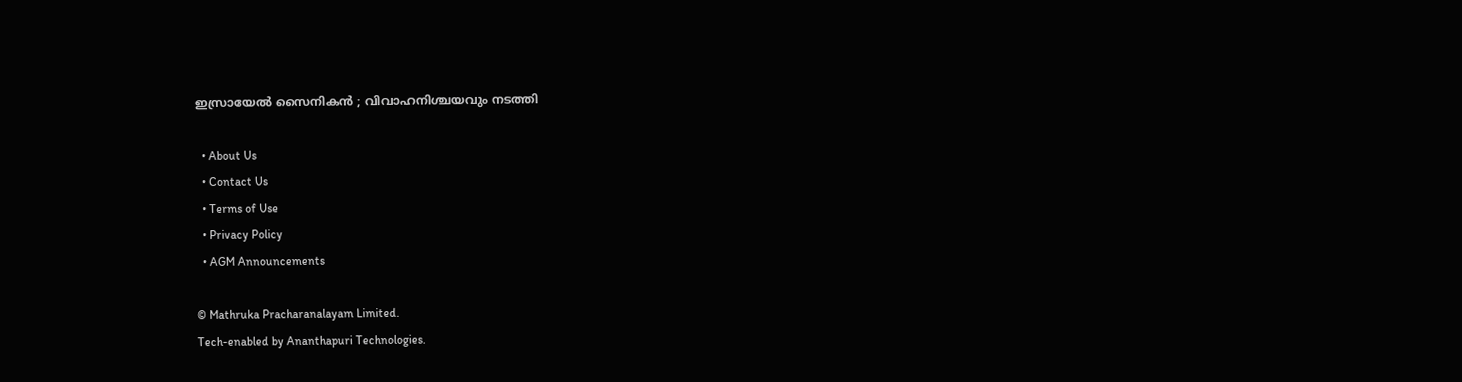ഇസ്രായേൽ സൈനികൻ ; വിവാഹനിശ്ചയവും നടത്തി

  • About Us
  • Contact Us
  • Terms of Use
  • Privacy Policy
  • AGM Announcements

© Mathruka Pracharanalayam Limited.
Tech-enabled by Ananthapuri Technologies.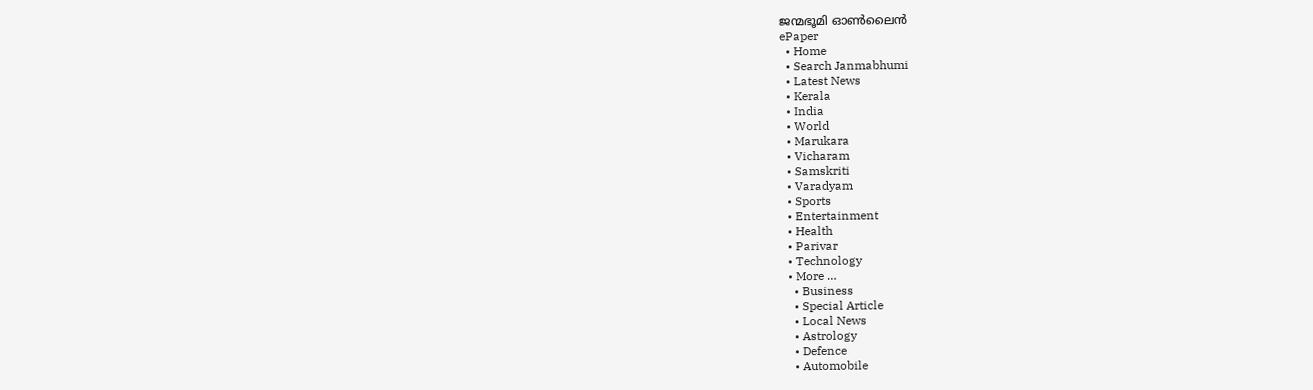ജന്മഭൂമി ഓണ്‍ലൈന്‍
ePaper
  • Home
  • Search Janmabhumi
  • Latest News
  • Kerala
  • India
  • World
  • Marukara
  • Vicharam
  • Samskriti
  • Varadyam
  • Sports
  • Entertainment
  • Health
  • Parivar
  • Technology
  • More …
    • Business
    • Special Article
    • Local News
    • Astrology
    • Defence
    • Automobile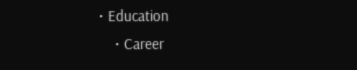• Education
    • Career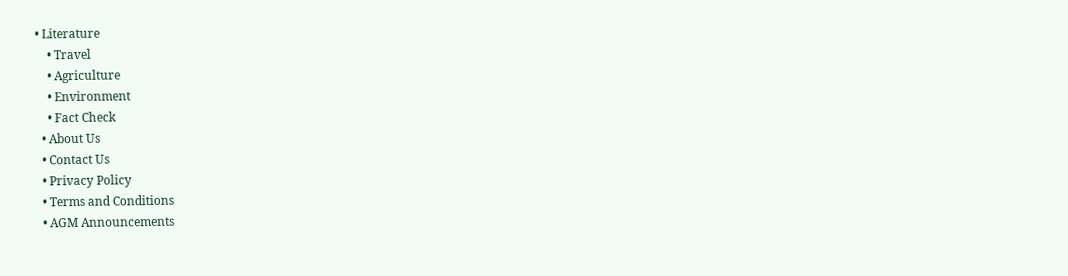• Literature
    • Travel
    • Agriculture
    • Environment
    • Fact Check
  • About Us
  • Contact Us
  • Privacy Policy
  • Terms and Conditions
  • AGM Announcements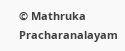© Mathruka Pracharanalayam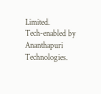Limited.
Tech-enabled by Ananthapuri Technologies.